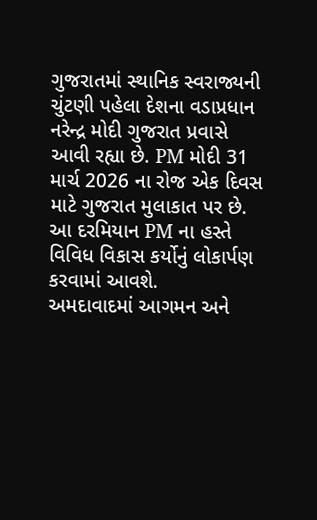ગુજરાતમાં સ્થાનિક સ્વરાજ્યની ચુંટણી પહેલા દેશના વડાપ્રધાન નરેન્દ્ર મોદી ગુજરાત પ્રવાસે આવી રહ્યા છે. PM મોદી 31 માર્ચ 2026 ના રોજ એક દિવસ માટે ગુજરાત મુલાકાત પર છે. આ દરમિયાન PM ના હસ્તે વિવિધ વિકાસ કર્યોનું લોકાર્પણ કરવામાં આવશે.
અમદાવાદમાં આગમન અને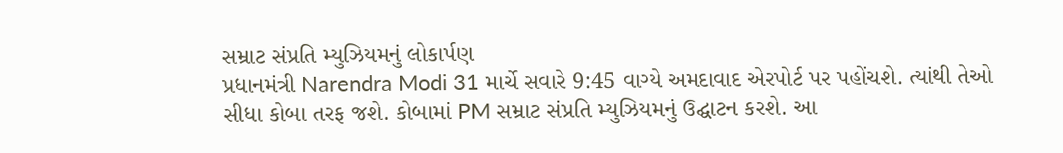સમ્રાટ સંપ્રતિ મ્યુઝિયમનું લોકાર્પણ
પ્રધાનમંત્રી Narendra Modi 31 માર્ચે સવારે 9:45 વાગ્યે અમદાવાદ એરપોર્ટ પર પહોંચશે. ત્યાંથી તેઓ સીધા કોબા તરફ જશે. કોબામાં PM સમ્રાટ સંપ્રતિ મ્યુઝિયમનું ઉદ્ઘાટન કરશે. આ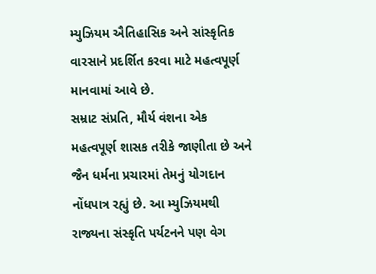મ્યુઝિયમ ઐતિહાસિક અને સાંસ્કૃતિક વારસાને પ્રદર્શિત કરવા માટે મહત્વપૂર્ણ માનવામાં આવે છે.
સમ્રાટ સંપ્રતિ, મૌર્ય વંશના એક મહત્વપૂર્ણ શાસક તરીકે જાણીતા છે અને જૈન ધર્મના પ્રચારમાં તેમનું યોગદાન નોંધપાત્ર રહ્યું છે. આ મ્યુઝિયમથી રાજ્યના સંસ્કૃતિ પર્યટનને પણ વેગ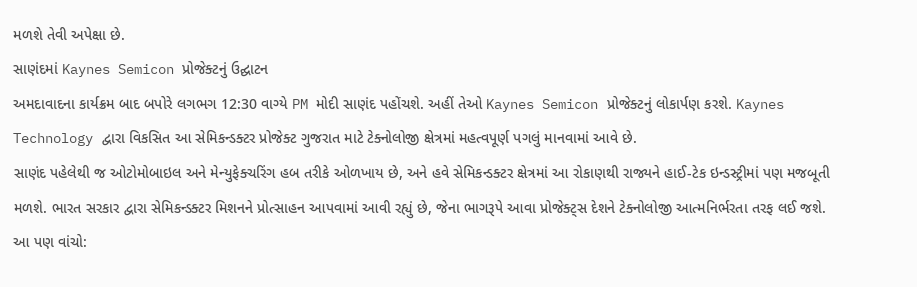મળશે તેવી અપેક્ષા છે.
સાણંદમાં Kaynes Semicon પ્રોજેક્ટનું ઉદ્ઘાટન
અમદાવાદના કાર્યક્રમ બાદ બપોરે લગભગ 12:30 વાગ્યે PM મોદી સાણંદ પહોંચશે. અહીં તેઓ Kaynes Semicon પ્રોજેક્ટનું લોકાર્પણ કરશે. Kaynes Technology દ્વારા વિકસિત આ સેમિકન્ડક્ટર પ્રોજેક્ટ ગુજરાત માટે ટેક્નોલોજી ક્ષેત્રમાં મહત્વપૂર્ણ પગલું માનવામાં આવે છે.
સાણંદ પહેલેથી જ ઓટોમોબાઇલ અને મેન્યુફેક્ચરિંગ હબ તરીકે ઓળખાય છે, અને હવે સેમિકન્ડક્ટર ક્ષેત્રમાં આ રોકાણથી રાજ્યને હાઈ-ટેક ઇન્ડસ્ટ્રીમાં પણ મજબૂતી મળશે. ભારત સરકાર દ્વારા સેમિકન્ડક્ટર મિશનને પ્રોત્સાહન આપવામાં આવી રહ્યું છે, જેના ભાગરૂપે આવા પ્રોજેક્ટ્સ દેશને ટેક્નોલોજી આત્મનિર્ભરતા તરફ લઈ જશે.
આ પણ વાંચો: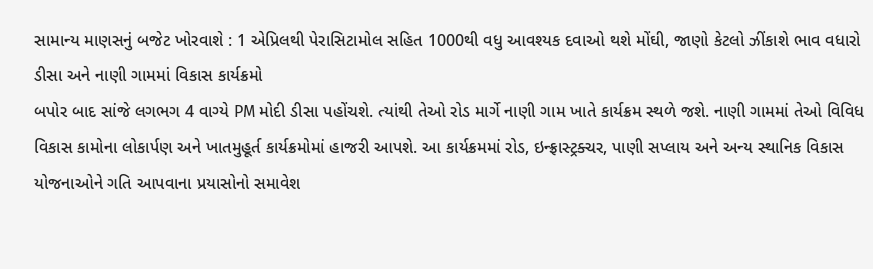સામાન્ય માણસનું બજેટ ખોરવાશે : 1 એપ્રિલથી પેરાસિટામોલ સહિત 1000થી વધુ આવશ્યક દવાઓ થશે મોંઘી, જાણો કેટલો ઝીંકાશે ભાવ વધારો
ડીસા અને નાણી ગામમાં વિકાસ કાર્યક્રમો
બપોર બાદ સાંજે લગભગ 4 વાગ્યે PM મોદી ડીસા પહોંચશે. ત્યાંથી તેઓ રોડ માર્ગે નાણી ગામ ખાતે કાર્યક્રમ સ્થળે જશે. નાણી ગામમાં તેઓ વિવિધ વિકાસ કામોના લોકાર્પણ અને ખાતમુહૂર્ત કાર્યક્રમોમાં હાજરી આપશે. આ કાર્યક્રમમાં રોડ, ઇન્ફ્રાસ્ટ્રક્ચર, પાણી સપ્લાય અને અન્ય સ્થાનિક વિકાસ યોજનાઓને ગતિ આપવાના પ્રયાસોનો સમાવેશ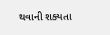થવાની શક્યતા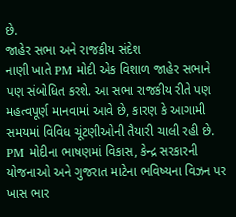છે.
જાહેર સભા અને રાજકીય સંદેશ
નાણી ખાતે PM મોદી એક વિશાળ જાહેર સભાને પણ સંબોધિત કરશે. આ સભા રાજકીય રીતે પણ મહત્વપૂર્ણ માનવામાં આવે છે, કારણ કે આગામી સમયમાં વિવિધ ચૂંટણીઓની તૈયારી ચાલી રહી છે. PM મોદીના ભાષણમાં વિકાસ, કેન્દ્ર સરકારની યોજનાઓ અને ગુજરાત માટેના ભવિષ્યના વિઝન પર ખાસ ભાર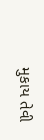મુકાય તેવી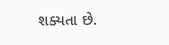શક્યતા છે.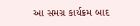આ સમગ્ર કાર્યક્રમ બાદ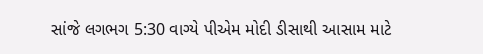સાંજે લગભગ 5:30 વાગ્યે પીએમ મોદી ડીસાથી આસામ માટે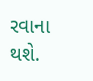રવાના થશે.